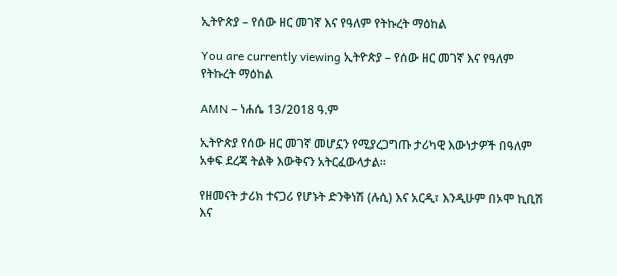ኢትዮጵያ – የሰው ዘር መገኛ እና የዓለም የትኩረት ማዕከል

You are currently viewing ኢትዮጵያ – የሰው ዘር መገኛ እና የዓለም የትኩረት ማዕከል

AMN – ነሐሴ 13/2018 ዓ.ም

ኢትዮጵያ የሰው ዘር መገኛ መሆኗን የሚያረጋግጡ ታሪካዊ እውነታዎች በዓለም አቀፍ ደረጃ ትልቅ እውቅናን አትርፈውላታል።

የዘመናት ታሪክ ተናጋሪ የሆኑት ድንቅነሽ (ሉሲ) እና አርዲ፣ እንዲሁም በኦሞ ኪቢሽ እና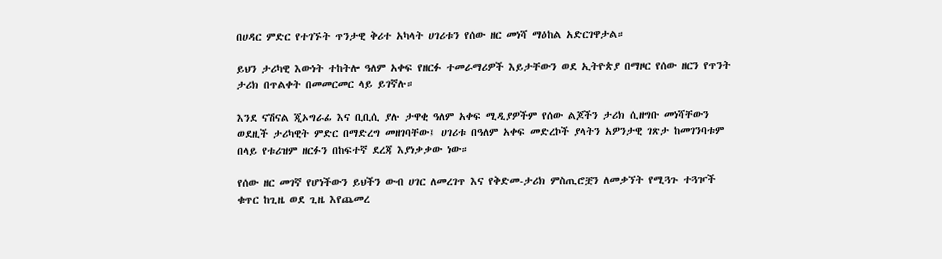በሀዳር ምድር የተገኙት ጥንታዊ ቅሪተ አካላት ሀገሪቱን የሰው ዘር መነሻ ማዕከል አድርገዋታል።

ይህን ታሪካዊ እውነት ተከትሎ ዓለም አቀፍ የዘርፉ ተመራማሪዎች እይታቸውን ወደ ኢትዮጵያ በማዞር የሰው ዘርን የጥንት ታሪክ በጥልቀት በመመርመር ላይ ይገኛሉ።

እንደ ናሽናል ጂኦግራፊ እና ቢቢሲ ያሉ ታዋቂ ዓለም አቀፍ ሚዲያዎችም የሰው ልጆችን ታሪክ ሲዘግቡ መነሻቸውን ወደዚች ታሪካዊት ምድር በማድረግ መዘገባቸው፤ ሀገሪቱ በዓለም አቀፍ መድረኮች ያላትን አዎንታዊ ገጽታ ከመገንባቱም በላይ የቱሪዝም ዘርፉን በከፍተኛ ደረጃ እያነቃቃው ነው።

የሰው ዘር መገኛ የሆነችውን ይህችን ውብ ሀገር ለመረገጥ እና የቅድመ-ታሪክ ምስጢሮቿን ለመቃኘት የሚጓጉ ተጓዦች ቁጥር ከጊዜ ወደ ጊዜ እየጨመረ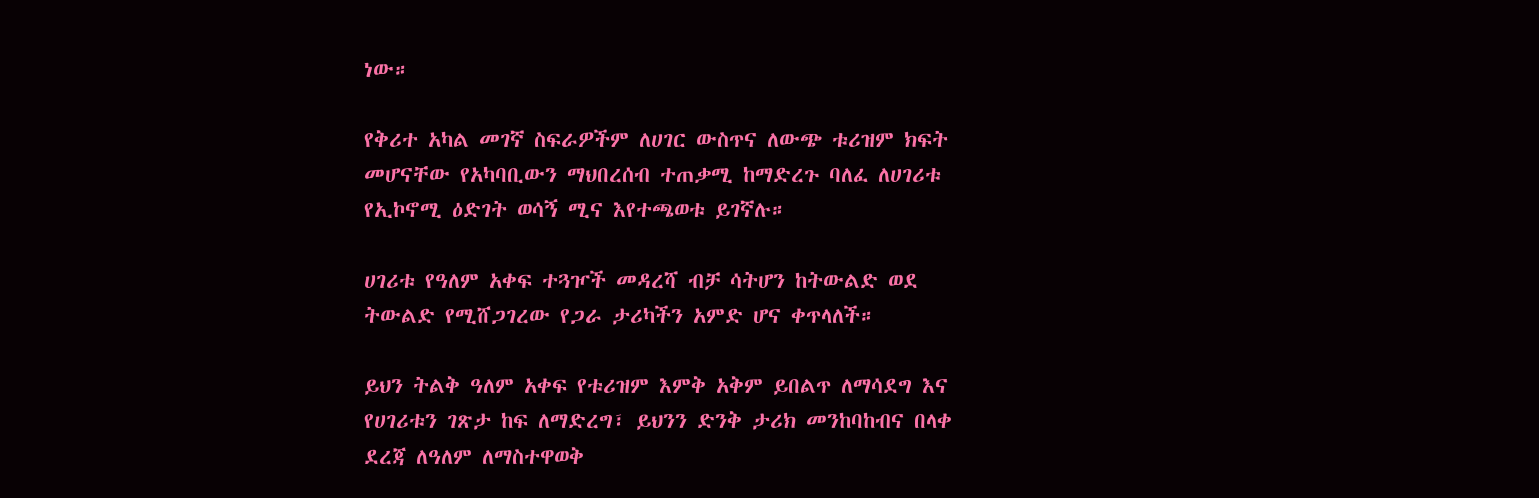ነው።

የቅሪተ አካል መገኛ ስፍራዎችም ለሀገር ውስጥና ለውጭ ቱሪዝም ክፍት መሆናቸው የአካባቢውን ማህበረሰብ ተጠቃሚ ከማድረጉ ባለፈ ለሀገሪቱ የኢኮኖሚ ዕድገት ወሳኝ ሚና እየተጫወቱ ይገኛሉ።

ሀገሪቱ የዓለም አቀፍ ተጓዦች መዳረሻ ብቻ ሳትሆን ከትውልድ ወደ ትውልድ የሚሸጋገረው የጋራ ታሪካችን አምድ ሆና ቀጥላለች።

ይህን ትልቅ ዓለም አቀፍ የቱሪዝም እምቅ አቅም ይበልጥ ለማሳደግ እና የሀገሪቱን ገጽታ ከፍ ለማድረግ፣ ይህንን ድንቅ ታሪክ መንከባከብና በላቀ ደረጃ ለዓለም ለማስተዋወቅ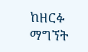ከዘርፉ ማግኘት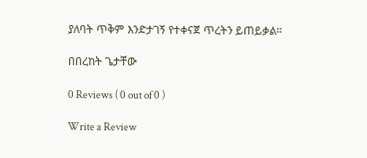ያለባት ጥቅም እንድታገኝ የተቀናጀ ጥረትን ይጠይቃል።

በበረከት ጌታቸው

0 Reviews ( 0 out of 0 )

Write a Review